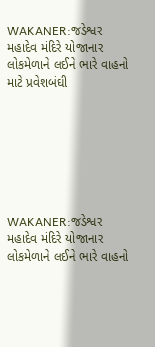WAKANER:જડેશ્વર મહાદેવ મંદિરે યોજાનાર લોકમેળાને લઈને ભારે વાહનો માટે પ્રવેશબંઘી







WAKANER:જડેશ્વર મહાદેવ મંદિરે યોજાનાર લોકમેળાને લઈને ભારે વાહનો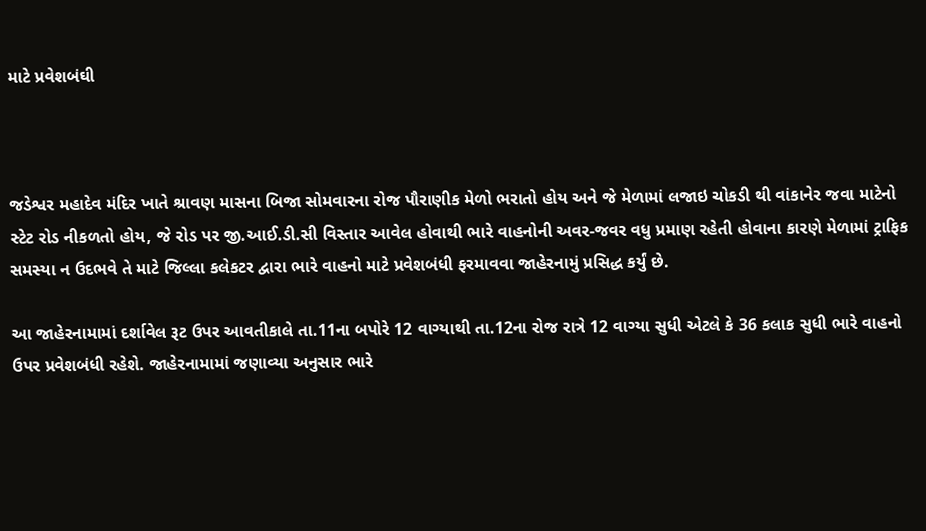માટે પ્રવેશબંઘી



જડેશ્વર મહાદેવ મંદિર ખાતે શ્રાવણ માસના બિજા સોમવારના રોજ પૌરાણીક મેળો ભરાતો હોય અને જે મેળામાં લજાઇ ચોકડી થી વાંકાનેર જવા માટેનો સ્ટેટ રોડ નીકળતો હોય, જે રોડ પર જી.આઈ.ડી.સી વિસ્તાર આવેલ હોવાથી ભારે વાહનોની અવર-જવર વધુ પ્રમાણ રહેતી હોવાના કારણે મેળામાં ટ્રાફિક સમસ્યા ન ઉદભવે તે માટે જિલ્લા કલેકટર દ્વારા ભારે વાહનો માટે પ્રવેશબંધી ફરમાવવા જાહેરનામું પ્રસિદ્ધ કર્યું છે.

આ જાહેરનામામાં દર્શાવેલ રૂટ ઉપર આવતીકાલે તા.11ના બપોરે 12 વાગ્યાથી તા.12ના રોજ રાત્રે 12 વાગ્યા સુધી એટલે કે 36 કલાક સુધી ભારે વાહનો ઉપર પ્રવેશબંધી રહેશે. જાહેરનામામાં જણાવ્યા અનુસાર ભારે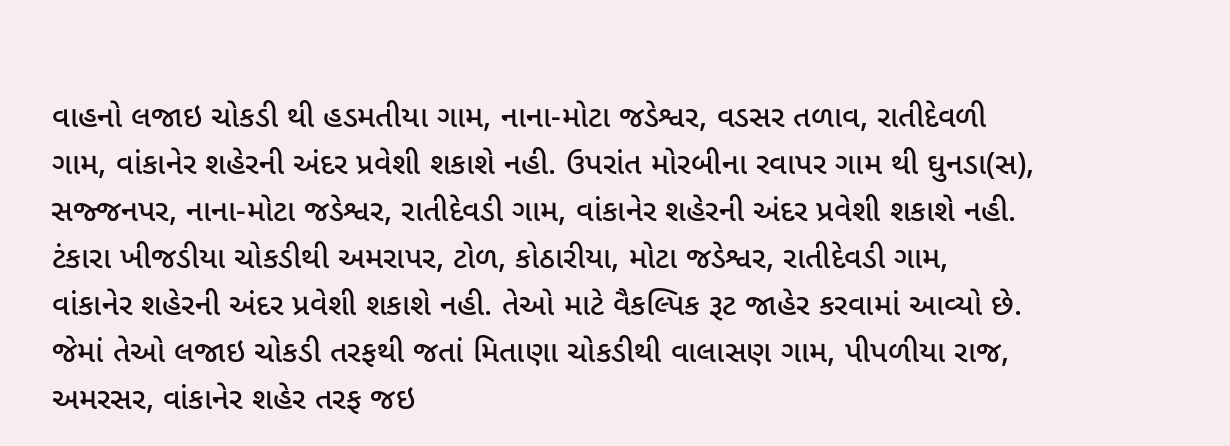વાહનો લજાઇ ચોકડી થી હડમતીયા ગામ, નાના-મોટા જડેશ્વર, વડસર તળાવ, રાતીદેવળી ગામ, વાંકાનેર શહેરની અંદર પ્રવેશી શકાશે નહી. ઉપરાંત મોરબીના રવાપર ગામ થી ઘુનડા(સ), સજ્જનપર, નાના-મોટા જડેશ્વર, રાતીદેવડી ગામ, વાંકાનેર શહેરની અંદર પ્રવેશી શકાશે નહી. ટંકારા ખીજડીયા ચોકડીથી અમરાપર, ટોળ, કોઠારીયા, મોટા જડેશ્વર, રાતીદેવડી ગામ, વાંકાનેર શહેરની અંદર પ્રવેશી શકાશે નહી. તેઓ માટે વૈકલ્પિક રૂટ જાહેર કરવામાં આવ્યો છે. જેમાં તેઓ લજાઇ ચોકડી તરફથી જતાં મિતાણા ચોકડીથી વાલાસણ ગામ, પીપળીયા રાજ, અમરસર, વાંકાનેર શહેર તરફ જઇ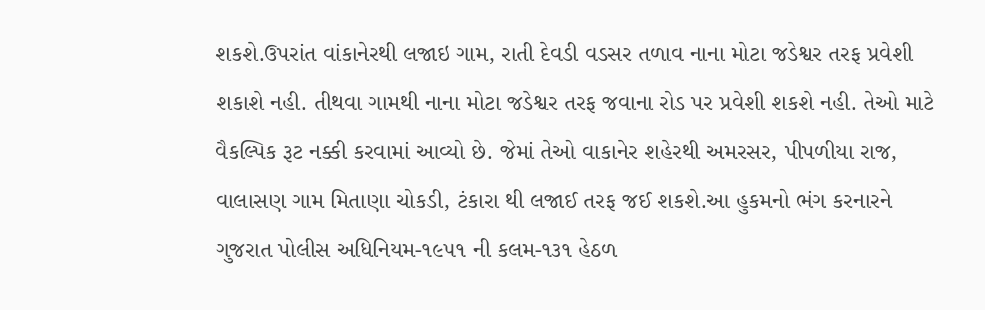શકશે.ઉપરાંત વાંકાનેરથી લજાઇ ગામ, રાતી દેવડી વડસર તળાવ નાના મોટા જડેશ્વર તરફ પ્રવેશી શકાશે નહી. તીથવા ગામથી નાના મોટા જડેશ્વર તરફ જવાના રોડ પર પ્રવેશી શકશે નહી. તેઓ માટે વૈકલ્પિક રૂટ નક્કી કરવામાં આવ્યો છે. જેમાં તેઓ વાકાનેર શહેરથી અમરસર, પીપળીયા રાજ, વાલાસણ ગામ મિતાણા ચોકડી, ટંકારા થી લજાઈ તરફ જઈ શકશે.આ હુકમનો ભંગ કરનારને ગુજરાત પોલીસ અધિનિયમ-૧૯૫૧ ની કલમ-૧૩૧ હેઠળ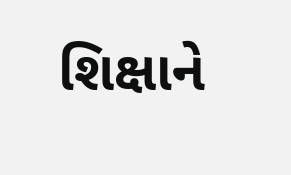શિક્ષાને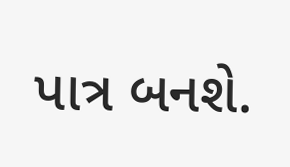પાત્ર બનશે.